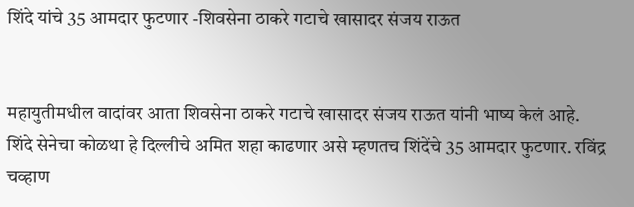शिंदे यांचे 35 आमदार फुटणार -शिवसेना ठाकरे गटाचे खासादर संजय राऊत


महायुतीमधील वादांवर आता शिवसेना ठाकरे गटाचे खासादर संजय राऊत यांनी भाष्य केलं आहे. शिंदे सेनेचा कोळथा हे दिल्लीचे अमित शहा काढणार असे म्हणतच शिंदेंचे 35 आमदार फुटणार. रविंद्र चव्हाण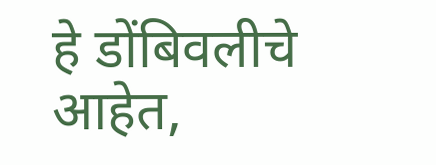हे डोंबिवलीचे आहेत,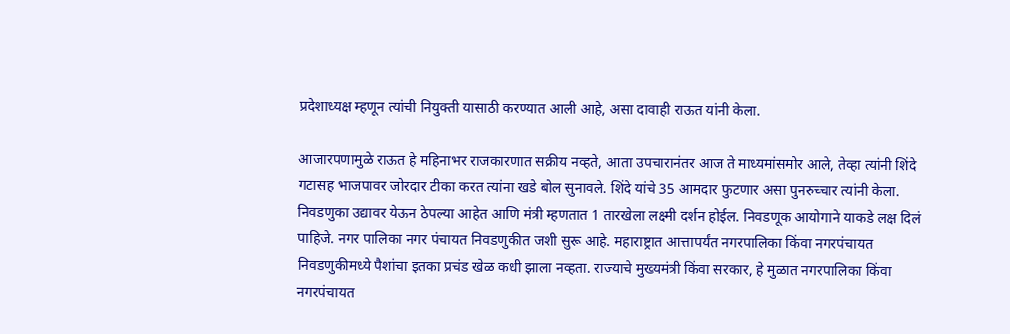प्रदेशाध्यक्ष म्हणून त्यांची नियुक्ती यासाठी करण्यात आली आहे, असा दावाही राऊत यांनी केला.

आजारपणामुळे राऊत हे महिनाभर राजकारणात सक्रीय नव्हते, आता उपचारानंतर आज ते माध्यमांसमोर आले, तेव्हा त्यांनी शिंदे गटासह भाजपावर जोरदार टीका करत त्यांना खडे बोल सुनावले. शिंदे यांचे 35 आमदार फुटणार असा पुनरुच्चार त्यांनी केला.
निवडणुका उद्यावर येऊन ठेपल्या आहेत आणि मंत्री म्हणतात 1 तारखेला लक्ष्मी दर्शन होईल. निवडणूक आयोगाने याकडे लक्ष दिलं पाहिजे. नगर पालिका नगर पंचायत निवडणुकीत जशी सुरू आहे. महाराष्ट्रात आत्तापर्यंत नगरपालिका किंवा नगरपंचायत निवडणुकीमध्ये पैशांचा इतका प्रचंड खेळ कधी झाला नव्हता. राज्याचे मुख्यमंत्री किंवा सरकार, हे मुळात नगरपालिका किंवा नगरपंचायत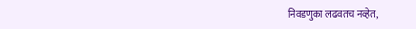निवडणुका लढवतच नव्हेत,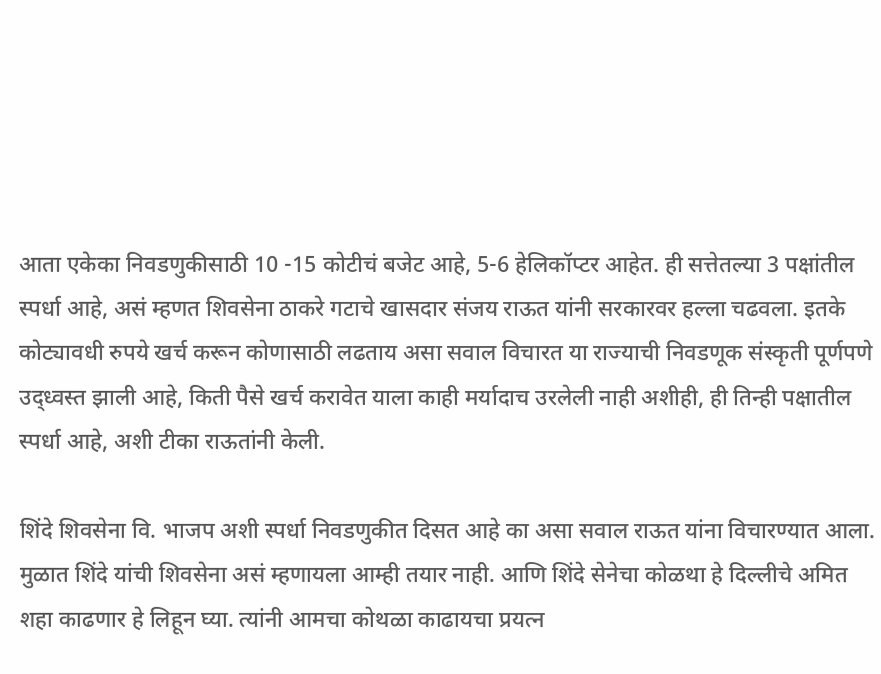आता एकेका निवडणुकीसाठी 10 -15 कोटीचं बजेट आहे, 5-6 हेलिकॉप्टर आहेत. ही सत्तेतल्या 3 पक्षांतील स्पर्धा आहे, असं म्हणत शिवसेना ठाकरे गटाचे खासदार संजय राऊत यांनी सरकारवर हल्ला चढवला. इतके कोट्यावधी रुपये खर्च करून कोणासाठी लढताय असा सवाल विचारत या राज्याची निवडणूक संस्कृती पूर्णपणे उद्ध्वस्त झाली आहे, किती पैसे खर्च करावेत याला काही मर्यादाच उरलेली नाही अशीही, ही तिन्ही पक्षातील स्पर्धा आहे, अशी टीका राऊतांनी केली.

शिंदे शिवसेना वि. भाजप अशी स्पर्धा निवडणुकीत दिसत आहे का असा सवाल राऊत यांना विचारण्यात आला. मुळात शिंदे यांची शिवसेना असं म्हणायला आम्ही तयार नाही. आणि शिंदे सेनेचा कोळथा हे दिल्लीचे अमित शहा काढणार हे लिहून घ्या. त्यांनी आमचा कोथळा काढायचा प्रयत्न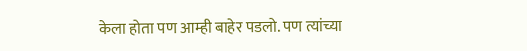केला होता पण आम्ही बाहेर पडलो. पण त्यांच्या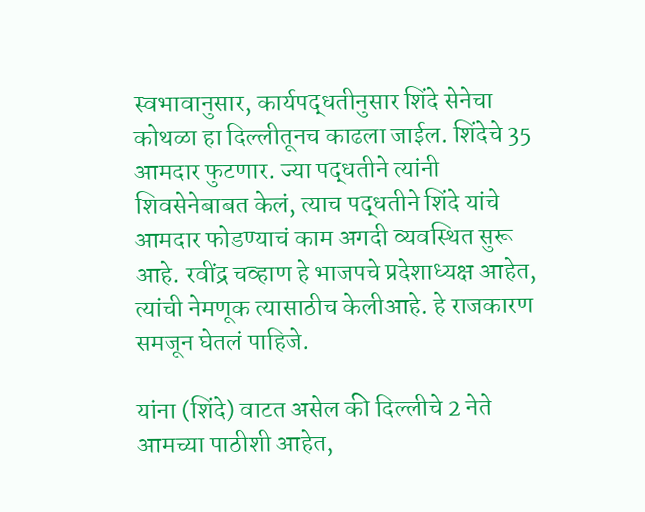स्वभावानुसार, कार्यपद्धतीनुसार शिंदे सेनेचा कोथळा हा दिल्लीतूनच काढला जाईल. शिंदेचे 35 आमदार फुटणार. ज्या पद्धतीने त्यांनी शिवसेनेबाबत केलं, त्याच पद्धतीने शिंदे यांचे आमदार फोडण्याचं काम अगदी व्यवस्थित सुरू आहे. रवींद्र चव्हाण हे भाजपचे प्रदेशाध्यक्ष आहेत, त्यांची नेमणूक त्यासाठीच केलीआहे. हे राजकारण समजून घेतलं पाहिजे.

यांना (शिंदे) वाटत असेल की दिल्लीचे 2 नेते आमच्या पाठीशी आहेत,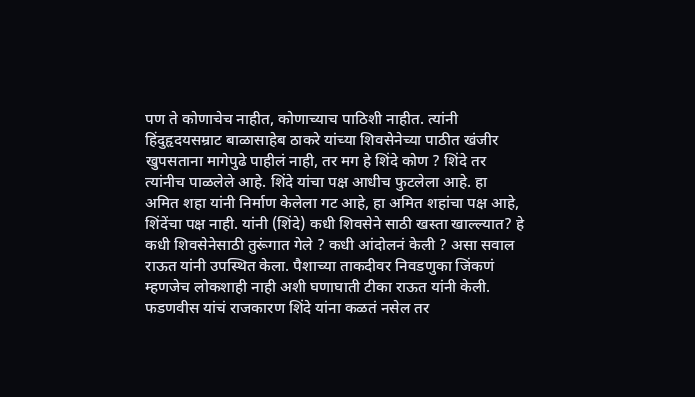पण ते कोणाचेच नाहीत, कोणाच्याच पाठिशी नाहीत. त्यांनी हिंदुहृदयसम्राट बाळासाहेब ठाकरे यांच्या शिवसेनेच्या पाठीत खंजीर खुपसताना मागेपुढे पाहीलं नाही, तर मग हे शिंदे कोण ? शिंदे तर त्यांनीच पाळलेले आहे. शिंदे यांचा पक्ष आधीच फुटलेला आहे. हा अमित शहा यांनी निर्माण केलेला गट आहे, हा अमित शहांचा पक्ष आहे, शिंदेंचा पक्ष नाही. यांनी (शिंदे) कधी शिवसेने साठी खस्ता खाल्ल्यात? हे कधी शिवसेनेसाठी तुरूंगात गेले ? कधी आंदोलनं केली ? असा सवाल राऊत यांनी उपस्थित केला. पैशाच्या ताकदीवर निवडणुका जिंकणं म्हणजेच लोकशाही नाही अशी घणाघाती टीका राऊत यांनी केली. फडणवीस यांचं राजकारण शिंदे यांना कळतं नसेल तर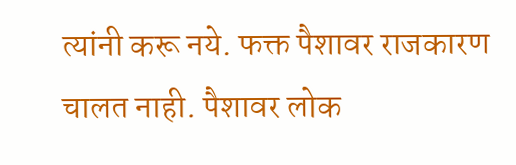त्यांनी करू नये. फक्त पैशावर राजकारण चालत नाही. पैशावर लोक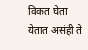विकत घेता येतात असंही ते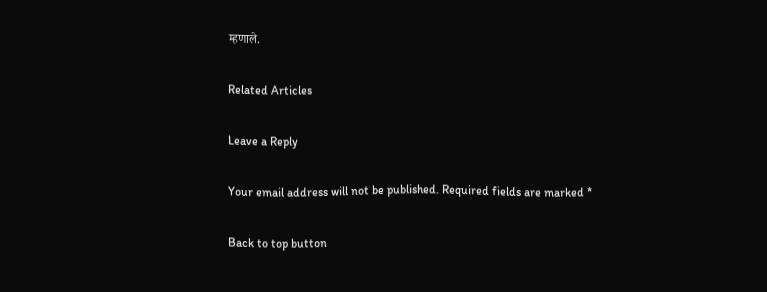म्हणाले.

Related Articles

Leave a Reply

Your email address will not be published. Required fields are marked *

Back to top button